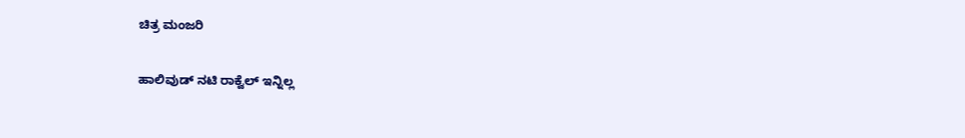ಚಿತ್ರ ಮಂಜರಿ

ಹಾಲಿವುಡ್‌ ನಟಿ ರಾಕ್ವೆಲ್ ಇನ್ನಿಲ್ಲ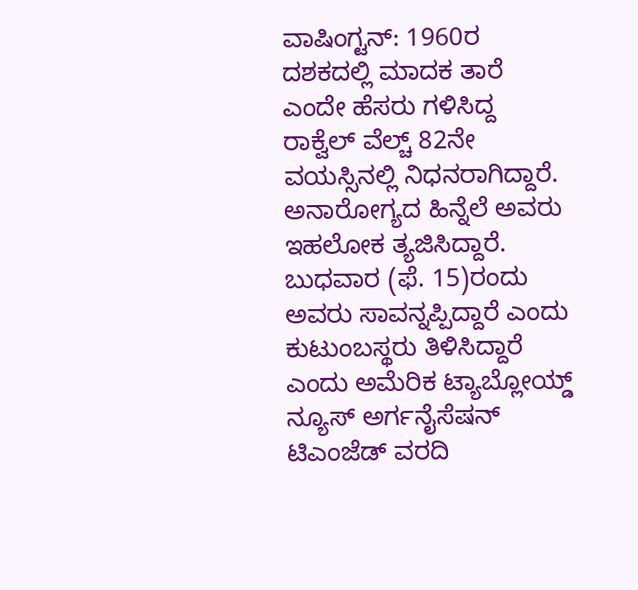ವಾಷಿಂಗ್ಟನ್: 1960ರ ದಶಕದಲ್ಲಿ ಮಾದಕ ತಾರೆ ಎಂದೇ ಹೆಸರು ಗಳಿಸಿದ್ದ ರಾಕ್ವೆಲ್ ವೆಲ್ಚ್ 82ನೇ ವಯಸ್ಸಿನಲ್ಲಿ ನಿಧನರಾಗಿದ್ದಾರೆ. ಅನಾರೋಗ್ಯದ ಹಿನ್ನೆಲೆ ಅವರು ಇಹಲೋಕ ತ್ಯಜಿಸಿದ್ದಾರೆ. ಬುಧವಾರ (ಫೆ. 15)ರಂದು ಅವರು ಸಾವನ್ನಪ್ಪಿದ್ದಾರೆ ಎಂದು ಕುಟುಂಬಸ್ಥರು ತಿಳಿಸಿದ್ದಾರೆ ಎಂದು ಅಮೆರಿಕ ಟ್ಯಾಬ್ಲೋಯ್ಡ್ ನ್ಯೂಸ್ ಅರ್ಗನೈಸೆಷನ್ ಟಿಎಂಜೆಡ್ ವರದಿ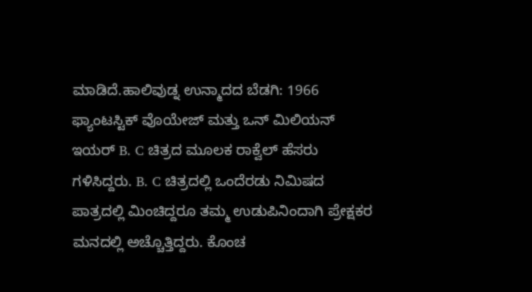ಮಾಡಿದೆ.ಹಾಲಿವುಡ್ನ ಉನ್ಮಾದದ ಬೆಡಗಿ: 1966 ಫ್ಯಾಂಟಸ್ಟಿಕ್ ವೊಯೇಜ್ ಮತ್ತು ಒನ್ ಮಿಲಿಯನ್ ಇಯರ್ B. C ಚಿತ್ರದ ಮೂಲಕ ರಾಕ್ವೆಲ್ ಹೆಸರು ಗಳಿಸಿದ್ದರು. B. C ಚಿತ್ರದಲ್ಲಿ ಒಂದೆರಡು ನಿಮಿಷದ ಪಾತ್ರದಲ್ಲಿ ಮಿಂಚಿದ್ದರೂ ತಮ್ಮ ಉಡುಪಿನಿಂದಾಗಿ ಪ್ರೇಕ್ಷಕರ ಮನದಲ್ಲಿ ಅಚ್ಚೊತ್ತಿದ್ದರು. ಕೊಂಚ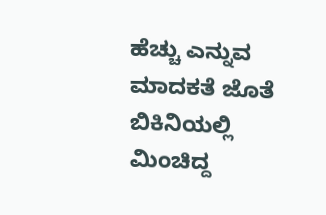ಹೆಚ್ಚು ಎನ್ನುವ ಮಾದಕತೆ ಜೊತೆ ಬಿಕಿನಿಯಲ್ಲಿ ಮಿಂಚಿದ್ದ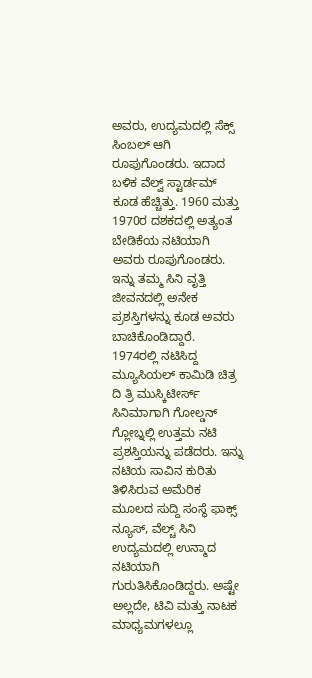ಅವರು, ಉದ್ಯಮದಲ್ಲಿ ಸೆಕ್ಸ್ ಸಿಂಬಲ್ ಆಗಿ ರೂಪುಗೊಂಡರು. ಇದಾದ ಬಳಿಕ ವೆಲ್ವ್ ಸ್ಟಾರ್ಡಮ್ ಕೂಡ ಹೆಚ್ಚಿತ್ತು. 1960 ಮತ್ತು 1970ರ ದಶಕದಲ್ಲಿ ಅತ್ಯಂತ ಬೇಡಿಕೆಯ ನಟಿಯಾಗಿ ಅವರು ರೂಪುಗೊಂಡರು.
ಇನ್ನು ತಮ್ಮ ಸಿನಿ ವೃತ್ತಿ ಜೀವನದಲ್ಲಿ ಅನೇಕ ಪ್ರಶಸ್ತಿಗಳನ್ನು ಕೂಡ ಅವರು ಬಾಚಿಕೊಂಡಿದ್ದಾರೆ. 1974ರಲ್ಲಿ ನಟಿಸಿದ್ದ ಮ್ಯೂಸಿಯಲ್ ಕಾಮಿಡಿ ಚಿತ್ರ ದಿ ತ್ರಿ ಮುಸ್ಕಿಟೀರ್ಸ್ ಸಿನಿಮಾಗಾಗಿ ಗೋಲ್ಡನ್ ಗ್ಲೋಬ್ನಲ್ಲಿ ಉತ್ತಮ ನಟಿ ಪ್ರಶಸ್ತಿಯನ್ನು ಪಡೆದರು. ಇನ್ನು ನಟಿಯ ಸಾವಿನ ಕುರಿತು ತಿಳಿಸಿರುವ ಅಮೆರಿಕ ಮೂಲದ ಸುದ್ದಿ ಸಂಸ್ಥೆ ಫಾಕ್ಸ್ ನ್ಯೂಸ್, ವೆಲ್ಚ್ ಸಿನಿ ಉದ್ಯಮದಲ್ಲಿ ಉನ್ಮಾದ ನಟಿಯಾಗಿ ಗುರುತಿಸಿಕೊಂಡಿದ್ದರು. ಅಷ್ಟೇ ಅಲ್ಲದೇ, ಟಿವಿ ಮತ್ತು ನಾಟಕ ಮಾಧ್ಯಮಗಳಲ್ಲೂ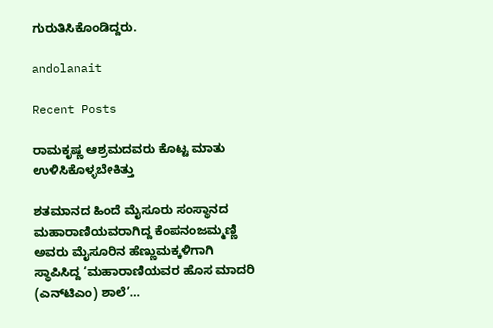ಗುರುತಿಸಿಕೊಂಡಿದ್ದರು.

andolanait

Recent Posts

ರಾಮಕೃಷ್ಣ ಆಶ್ರಮದವರು ಕೊಟ್ಟ ಮಾತು ಉಳಿಸಿಕೊಳ್ಳಬೇಕಿತ್ತು

ಶತಮಾನದ ಹಿಂದೆ ಮೈಸೂರು ಸಂಸ್ಥಾನದ ಮಹಾರಾಣಿಯವರಾಗಿದ್ದ ಕೆಂಪನಂಜಮ್ಮಣ್ಣಿ ಅವರು ಮೈಸೂರಿನ ಹೆಣ್ಣುಮಕ್ಕಳಿಗಾಗಿ ಸ್ಥಾಪಿಸಿದ್ದ ‘ಮಹಾರಾಣಿಯವರ ಹೊಸ ಮಾದರಿ (ಎನ್‌ಟಿಎಂ) ಶಾಲೆ’…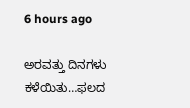6 hours ago

ಅರವತ್ತು ದಿನಗಳು ಕಳೆಯಿತು…ಫಲದ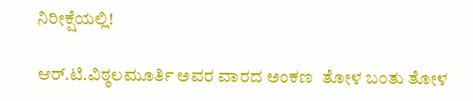ನಿರೀಕ್ಷೆಯಲ್ಲಿ!

ಆರ್.ಟಿ.ವಿಠ್ಠಲಮೂರ್ತಿ ಅವರ ವಾರದ ಅಂಕಣ  ತೋಳ ಬಂತು ತೋಳ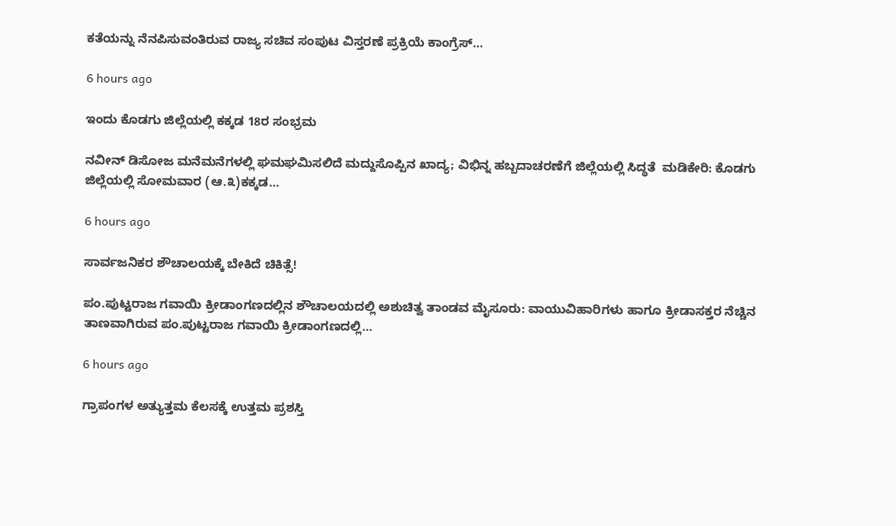ಕತೆಯನ್ನು ನೆನಪಿಸುವಂತಿರುವ ರಾಜ್ಯ ಸಚಿವ ಸಂಪುಟ ವಿಸ್ತರಣೆ ಪ್ರಕ್ರಿಯೆ ಕಾಂಗ್ರೆಸ್…

6 hours ago

ಇಂದು ಕೊಡಗು ಜಿಲ್ಲೆಯಲ್ಲಿ ಕಕ್ಕಡ 18ರ ಸಂಭ್ರಮ

ನವೀನ್ ಡಿಸೋಜ ಮನೆಮನೆಗಳಲ್ಲಿ ಘಮಘಮಿಸಲಿದೆ ಮದ್ದುಸೊಪ್ಪಿನ ಖಾದ್ಯ; ವಿಭಿನ್ನ ಹಬ್ಬದಾಚರಣೆಗೆ ಜಿಲ್ಲೆಯಲ್ಲಿ ಸಿದ್ಧತೆ  ಮಡಿಕೇರಿ: ಕೊಡಗು ಜಿಲ್ಲೆಯಲ್ಲಿ ಸೋಮವಾರ (ಆ.೩)ಕಕ್ಕಡ…

6 hours ago

ಸಾರ್ವಜನಿಕರ ಶೌಚಾಲಯಕ್ಕೆ ಬೇಕಿದೆ ಚಿಕಿತ್ಸೆ!

ಪಂ.ಪುಟ್ಟರಾಜ ಗವಾಯಿ ಕ್ರೀಡಾಂಗಣದಲ್ಲಿನ ಶೌಚಾಲಯದಲ್ಲಿ ಅಶುಚಿತ್ವ ತಾಂಡವ ಮೈಸೂರು: ವಾಯುವಿಹಾರಿಗಳು ಹಾಗೂ ಕ್ರೀಡಾಸಕ್ತರ ನೆಚ್ಚಿನ ತಾಣವಾಗಿರುವ ಪಂ.ಪುಟ್ಟರಾಜ ಗವಾಯಿ ಕ್ರೀಡಾಂಗಣದಲ್ಲಿ…

6 hours ago

ಗ್ರಾಪಂಗಳ ಅತ್ಯುತ್ತಮ ಕೆಲಸಕ್ಕೆ ಉತ್ತಮ ಪ್ರಶಸ್ತಿ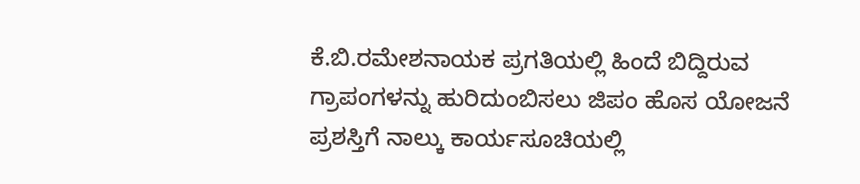ಕೆ.ಬಿ.ರಮೇಶನಾಯಕ ಪ್ರಗತಿಯಲ್ಲಿ ಹಿಂದೆ ಬಿದ್ದಿರುವ ಗ್ರಾಪಂಗಳನ್ನು ಹುರಿದುಂಬಿಸಲು ಜಿಪಂ ಹೊಸ ಯೋಜನೆ ಪ್ರಶಸ್ತಿಗೆ ನಾಲ್ಕು ಕಾರ್ಯಸೂಚಿಯಲ್ಲಿ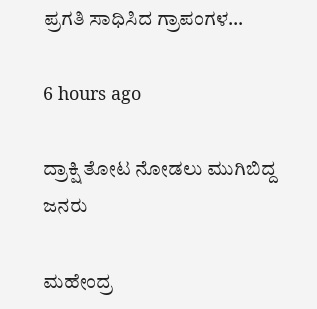ಪ್ರಗತಿ ಸಾಧಿಸಿದ ಗ್ರಾಪಂಗಳ…

6 hours ago

ದ್ರಾಕ್ಷಿ ತೋಟ ನೋಡಲು ಮುಗಿಬಿದ್ದ ಜನರು

ಮಹೇಂದ್ರ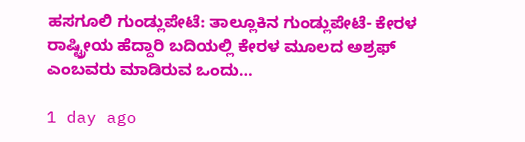ಹಸಗೂಲಿ ಗುಂಡ್ಲುಪೇಟೆ: ತಾಲ್ಲೂಕಿನ ಗುಂಡ್ಲುಪೇಟೆ- ಕೇರಳ ರಾಷ್ಟ್ರೀಯ ಹೆದ್ದಾರಿ ಬದಿಯಲ್ಲಿ ಕೇರಳ ಮೂಲದ ಅಶ್ರಫ್ ಎಂಬವರು ಮಾಡಿರುವ ಒಂದು…

1 day ago